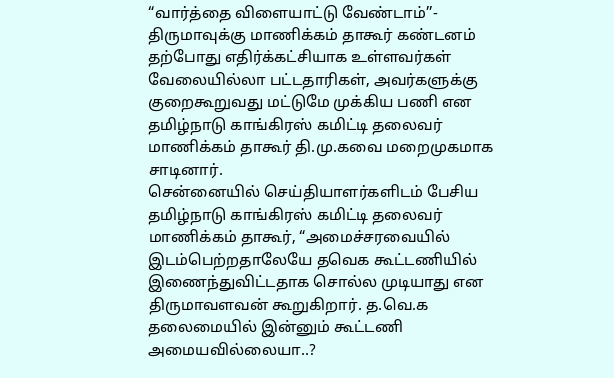“வார்த்தை விளையாட்டு வேண்டாம்’’- திருமாவுக்கு மாணிக்கம் தாகூர் கண்டனம்
தற்போது எதிர்க்கட்சியாக உள்ளவர்கள் வேலையில்லா பட்டதாரிகள், அவர்களுக்கு குறைகூறுவது மட்டுமே முக்கிய பணி என தமிழ்நாடு காங்கிரஸ் கமிட்டி தலைவர் மாணிக்கம் தாகூர் தி.மு.கவை மறைமுகமாக சாடினார்.
சென்னையில் செய்தியாளர்களிடம் பேசிய தமிழ்நாடு காங்கிரஸ் கமிட்டி தலைவர் மாணிக்கம் தாகூர், “அமைச்சரவையில் இடம்பெற்றதாலேயே தவெக கூட்டணியில் இணைந்துவிட்டதாக சொல்ல முடியாது என திருமாவளவன் கூறுகிறார். த.வெ.க தலைமையில் இன்னும் கூட்டணி அமையவில்லையா..?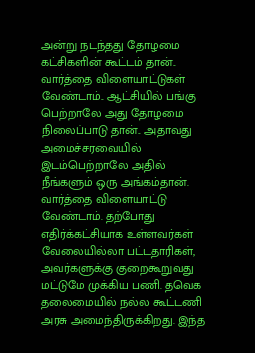அன்று நடந்தது தோழமை கட்சிகளின் கூட்டம் தான்.. வார்த்தை விளையாட்டுகள் வேண்டாம்.. ஆட்சியில் பங்கு பெற்றாலே அது தோழமை நிலைப்பாடு தான்.. அதாவது அமைச்சரவையில் இடம்பெற்றாலே அதில் நீங்களும் ஒரு அங்கம்தான். வார்த்தை விளையாட்டு வேண்டாம். தற்போது எதிர்க்கட்சியாக உள்ளவர்கள் வேலையில்லா பட்டதாரிகள், அவர்களுக்கு குறைகூறுவது மட்டுமே முக்கிய பணி. தவெக தலைமையில் நல்ல கூட்டணி அரசு அமைந்திருக்கிறது. இந்த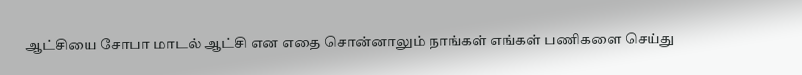ஆட்சியை சோபா மாடல் ஆட்சி என எதை சொன்னாலும் நாங்கள் எங்கள் பணிகளை செய்து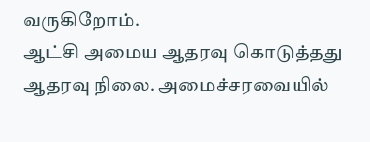வருகிறோம்.
ஆட்சி அமைய ஆதரவு கொடுத்தது ஆதரவு நிலை. அமைச்சரவையில்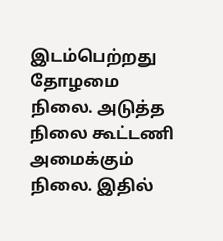இடம்பெற்றது தோழமை நிலை. அடுத்த நிலை கூட்டணி அமைக்கும் நிலை. இதில்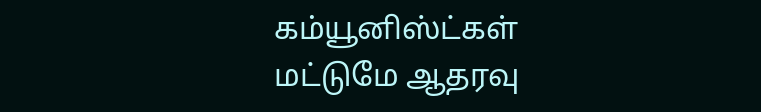கம்யூனிஸ்ட்கள் மட்டுமே ஆதரவு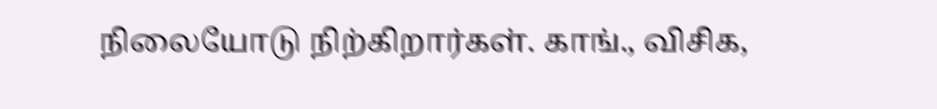நிலையோடு நிற்கிறார்கள். காங்., விசிக,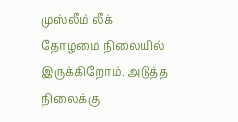முஸ்லீம் லீக் தோழமை நிலையில் இருக்கிறோம். அடுத்த நிலைக்கு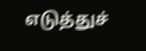எடுத்துச்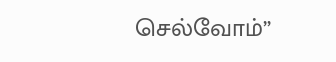செல்வோம்”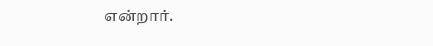என்றார்.